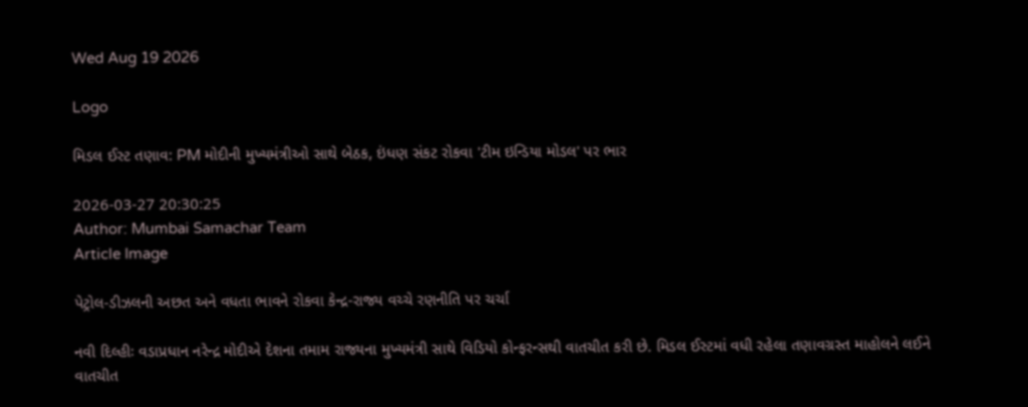Wed Aug 19 2026

Logo

મિડલ ઈસ્ટ તણાવ: PM મોદીની મુખ્યમંત્રીઓ સાથે બેઠક, ઇંધણ સંકટ રોકવા 'ટીમ ઇન્ડિયા મોડલ' પર ભાર

2026-03-27 20:30:25
Author: Mumbai Samachar Team
Article Image

પેટ્રોલ-ડીઝલની અછત અને વધતા ભાવને રોકવા કેન્દ્ર-રાજ્ય વચ્ચે રણનીતિ પર ચર્ચા

નવી દિલ્હીઃ વડાપ્રધાન નરેન્દ્ર મોદીએ દેશના તમામ રાજ્યના મુખ્યમંત્રી સાથે વિડિયો કોન્ફરન્સથી વાતચીત કરી છે. મિડલ ઈસ્ટમાં વધી રહેલા તણાવગ્રસ્ત માહોલને લઈને વાતચીત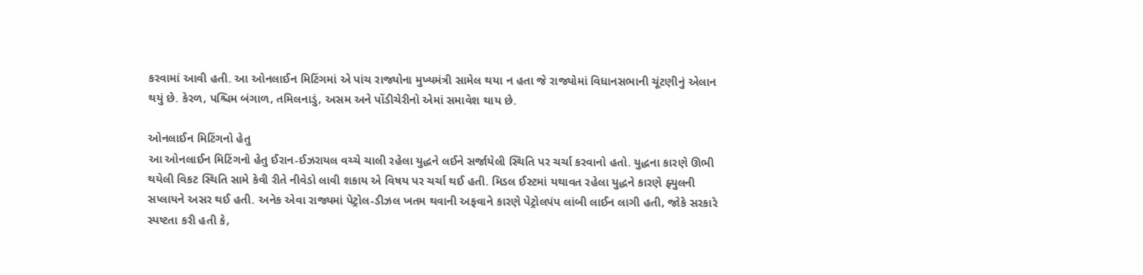કરવામાં આવી હતી. આ ઓનલાઈન મિટિંગમાં એ પાંચ રાજ્યોના મુખ્યમંત્રી સામેલ થયા ન હતા જે રાજ્યોમાં વિધાનસભાની ચૂંટણીનું એલાન થયું છે. કેરળ, પશ્ચિમ બંગાળ, તમિલનાડું, અસમ અને પોંડીચેરીનો એમાં સમાવેશ થાય છે.

ઓનલાઈન મિટિંગનો હેતુ
આ ઓનલાઈન મિટિંગનો હેતુ ઈરાન-ઈઝરાયલ વચ્ચે ચાલી રહેલા યુદ્ધને લઈને સર્જાયેલી સ્થિતિ પર ચર્ચા કરવાનો હતો. યુદ્ધના કારણે ઊભી થયેલી વિકટ સ્થિતિ સામે કેવી રીતે નીવેડો લાવી શકાય એ વિષય પર ચર્ચા થઈ હતી. મિડલ ઈસ્ટમાં યથાવત રહેલા યુદ્ધને કારણે ફ્યુલની સપ્લાયને અસર થઈ હતી. અનેક એવા રાજ્યમાં પેટ્રોલ-ડીઝલ ખતમ થવાની અફવાને કારણે પેટ્રોલપંપ લાંબી લાઈન લાગી હતી, જોકે સરકારે સ્પષ્ટતા કરી હતી કે,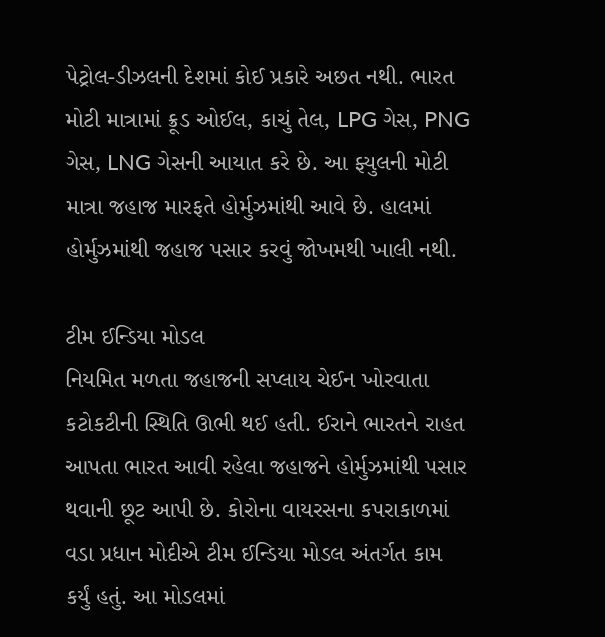પેટ્રોલ-ડીઝલની દેશમાં કોઈ પ્રકારે અછત નથી. ભારત મોટી માત્રામાં ક્રૂડ ઓઈલ, કાચું તેલ, LPG ગેસ, PNG ગેસ, LNG ગેસની આયાત કરે છે. આ ફ્યુલની મોટી માત્રા જહાજ મારફતે હોર્મુઝમાંથી આવે છે. હાલમાં હોર્મુઝમાંથી જહાજ પસાર કરવું જોખમથી ખાલી નથી.

ટીમ ઈન્ડિયા મોડલ
નિયમિત મળતા જહાજની સપ્લાય ચેઈન ખોરવાતા કટોકટીની સ્થિતિ ઊભી થઈ હતી. ઈરાને ભારતને રાહત આપતા ભારત આવી રહેલા જહાજને હોર્મુઝમાંથી પસાર થવાની છૂટ આપી છે. કોરોના વાયરસના કપરાકાળમાં વડા પ્રધાન મોદીએ ટીમ ઈન્ડિયા મોડલ અંતર્ગત કામ કર્યું હતું. આ મોડલમાં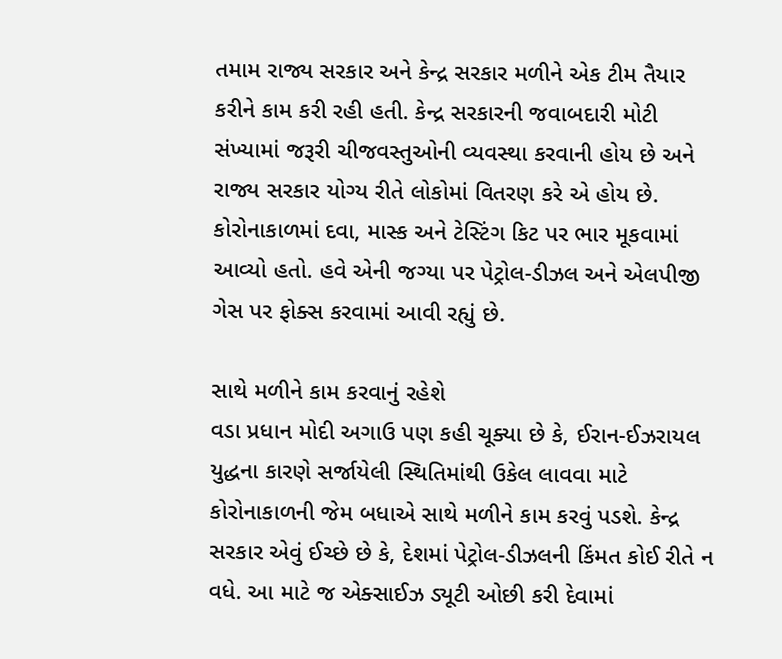તમામ રાજ્ય સરકાર અને કેન્દ્ર સરકાર મળીને એક ટીમ તૈયાર કરીને કામ કરી રહી હતી. કેન્દ્ર સરકારની જવાબદારી મોટી સંખ્યામાં જરૂરી ચીજવસ્તુઓની વ્યવસ્થા કરવાની હોય છે અને રાજ્ય સરકાર યોગ્ય રીતે લોકોમાં વિતરણ કરે એ હોય છે. કોરોનાકાળમાં દવા, માસ્ક અને ટેસ્ટિંગ કિટ પર ભાર મૂકવામાં આવ્યો હતો. હવે એની જગ્યા પર પેટ્રોલ-ડીઝલ અને એલપીજી ગેસ પર ફોક્સ કરવામાં આવી રહ્યું છે.

સાથે મળીને કામ કરવાનું રહેશે
વડા પ્રધાન મોદી અગાઉ પણ કહી ચૂક્યા છે કે, ઈરાન-ઈઝરાયલ યુદ્ધના કારણે સર્જાયેલી સ્થિતિમાંથી ઉકેલ લાવવા માટે કોરોનાકાળની જેમ બધાએ સાથે મળીને કામ કરવું પડશે. કેન્દ્ર સરકાર એવું ઈચ્છે છે કે, દેશમાં પેટ્રોલ-ડીઝલની કિંમત કોઈ રીતે ન વધે. આ માટે જ એક્સાઈઝ ડ્યૂટી ઓછી કરી દેવામાં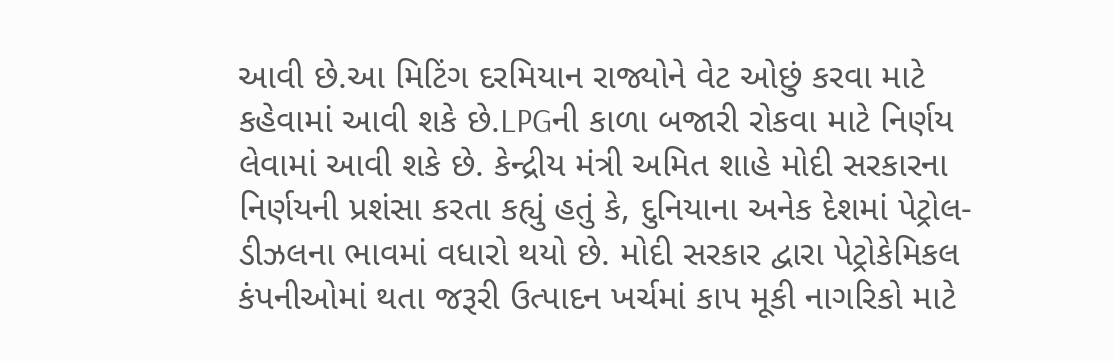આવી છે.આ મિટિંગ દરમિયાન રાજ્યોને વેટ ઓછું કરવા માટે કહેવામાં આવી શકે છે.LPGની કાળા બજારી રોકવા માટે નિર્ણય લેવામાં આવી શકે છે. કેન્દ્રીય મંત્રી અમિત શાહે મોદી સરકારના નિર્ણયની પ્રશંસા કરતા કહ્યું હતું કે, દુનિયાના અનેક દેશમાં પેટ્રોલ-ડીઝલના ભાવમાં વધારો થયો છે. મોદી સરકાર દ્વારા પેટ્રોકેમિકલ કંપનીઓમાં થતા જરૂરી ઉત્પાદન ખર્ચમાં કાપ મૂકી નાગરિકો માટે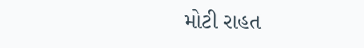મોટી રાહત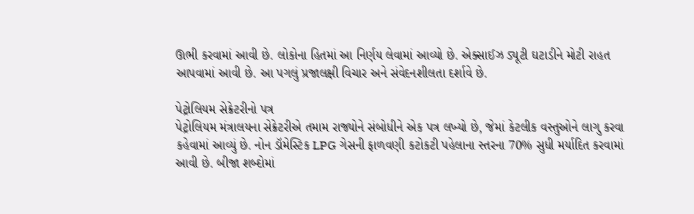ઊભી કરવામાં આવી છે. લોકોના હિતમાં આ નિર્ણય લેવામાં આવ્યો છે. એક્સાઈઝ ડ્યૂટી ઘટાડીને મોટી રાહત આપવામાં આવી છે. આ પગલું પ્રજાલક્ષી વિચાર અને સંવેદનશીલતા દર્શાવે છે.

પેટ્રોલિયમ સેક્રેટરીનો પત્ર
પેટ્રોલિયમ મંત્રાલયના સેક્રેટરીએ તમામ રાજ્યોને સંબોધીને એક પત્ર લખ્યો છે, જેમાં કેટલીક વસ્તુઓને લાગુ કરવા કહેવામાં આવ્યું છે. નોન ડૉમેસ્ટિક LPG ગેસની ફાળવણી કટોકટી પહેલાના સ્તરના 70% સુધી મર્યાદિત કરવામાં આવી છે. બીજા શબ્દોમાં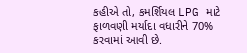કહીએ તો, કમર્શિયલ LPG માટે ફાળવણી મર્યાદા વધારીને 70% કરવામાં આવી છે.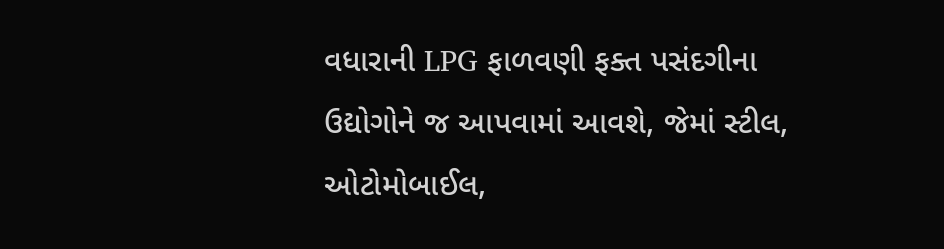વધારાની LPG ફાળવણી ફક્ત પસંદગીના ઉદ્યોગોને જ આપવામાં આવશે, જેમાં સ્ટીલ, ઓટોમોબાઈલ,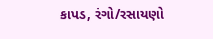કાપડ, રંગો/રસાયણો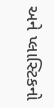અને પ્લાસ્ટિકનો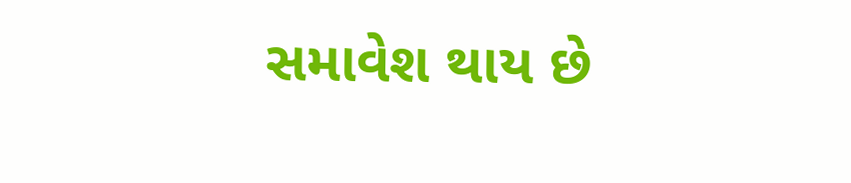સમાવેશ થાય છે